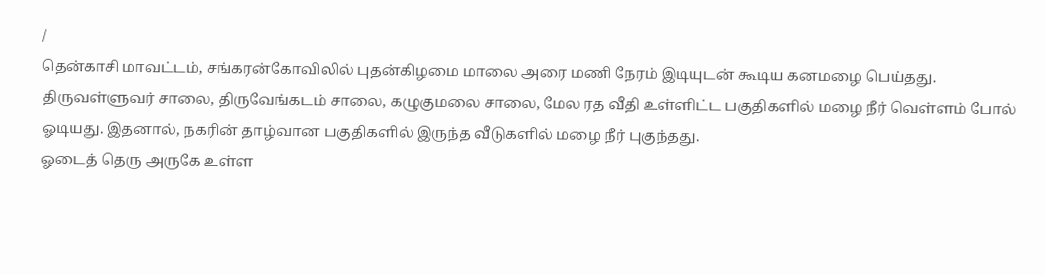/
தென்காசி மாவட்டம், சங்கரன்கோவிலில் புதன்கிழமை மாலை அரை மணி நேரம் இடியுடன் கூடிய கனமழை பெய்தது.
திருவள்ளுவர் சாலை, திருவேங்கடம் சாலை, கழுகுமலை சாலை, மேல ரத வீதி உள்ளிட்ட பகுதிகளில் மழை நீர் வெள்ளம் போல் ஓடியது. இதனால், நகரின் தாழ்வான பகுதிகளில் இருந்த வீடுகளில் மழை நீர் புகுந்தது.
ஓடைத் தெரு அருகே உள்ள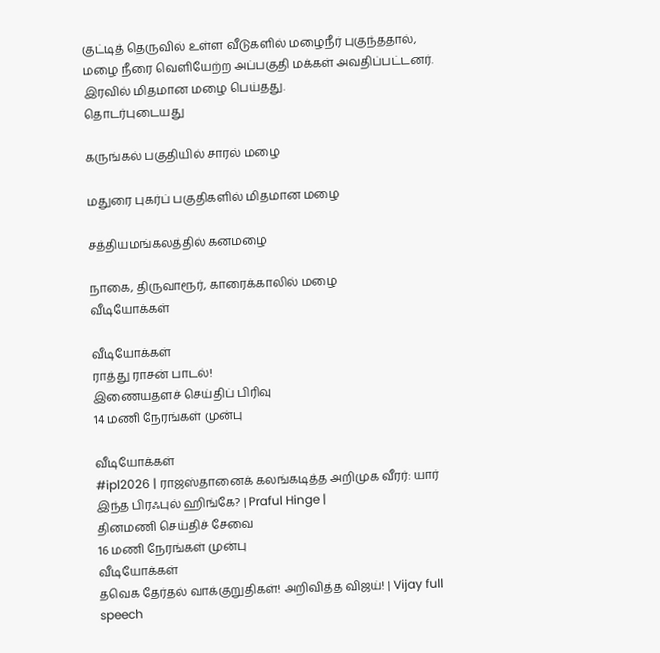குட்டித் தெருவில் உள்ள வீடுகளில் மழைநீர் புகுந்ததால், மழை நீரை வெளியேற்ற அப்பகுதி மக்கள் அவதிப்பட்டனர். இரவில் மிதமான மழை பெய்தது.
தொடர்புடையது

கருங்கல் பகுதியில் சாரல் மழை

மதுரை புகர்ப் பகுதிகளில் மிதமான மழை

சத்தியமங்கலத்தில் கனமழை

நாகை, திருவாரூர், காரைக்காலில் மழை
வீடியோக்கள்

வீடியோக்கள்
ராத்து ராசன் பாடல்!
இணையதளச் செய்திப் பிரிவு
14 மணி நேரங்கள் முன்பு

வீடியோக்கள்
#ipl2026 | ராஜஸ்தானைக் கலங்கடித்த அறிமுக வீரர்: யார் இந்த பிரஃபுல் ஹிங்கே? | Praful Hinge |
தினமணி செய்திச் சேவை
16 மணி நேரங்கள் முன்பு
வீடியோக்கள்
தவெக தேர்தல் வாக்குறுதிகள்! அறிவித்த விஜய்! | Vijay full speech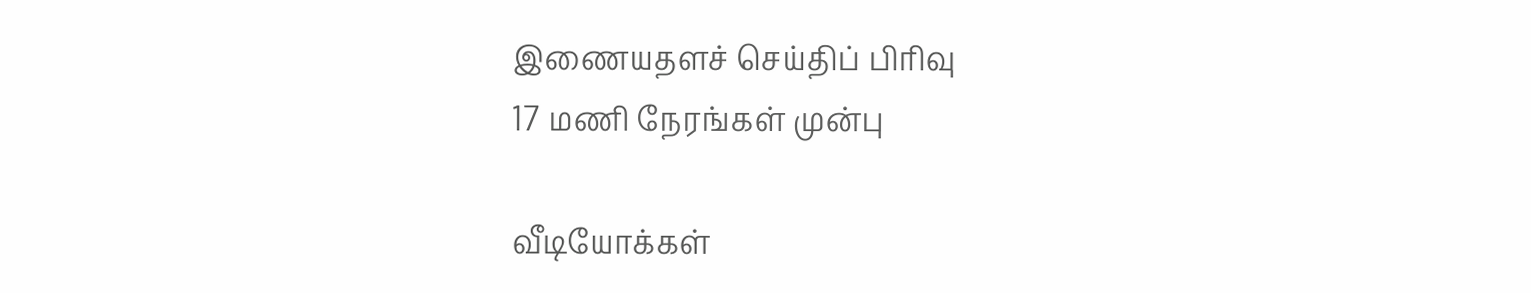இணையதளச் செய்திப் பிரிவு
17 மணி நேரங்கள் முன்பு

வீடியோக்கள்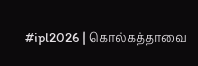#ipl2026 | கொல்கத்தாவை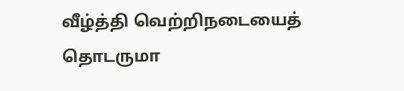வீழ்த்தி வெற்றிநடையைத் தொடருமா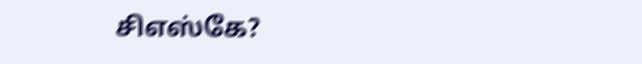சிஎஸ்கே?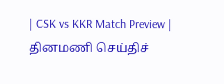| CSK vs KKR Match Preview |
தினமணி செய்திச்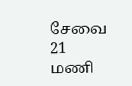சேவை
21 மணி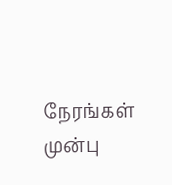நேரங்கள் முன்பு